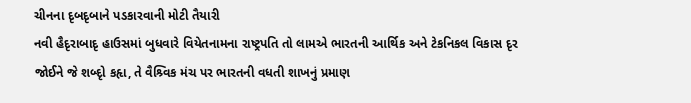ચીનના દૃબદૃબાને પડકારવાની મોટી તૈયારી
નવી હૈદૃરાબાદૃ હાઉસમાં બુધવારે વિયેતનામના રાષ્ટ્રપતિ તો લામએ ભારતની આર્થિક અને ટેકનિકલ વિકાસ દૃર જોઈને જે શબ્દૃો કહૃા, તે વૈશ્ર્વિક મંચ પર ભારતની વધતી શાખનું પ્રમાણ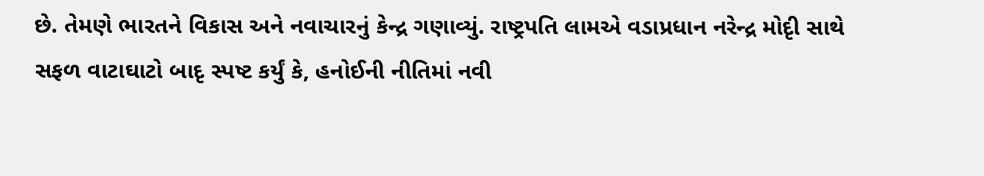છે. તેમણે ભારતને વિકાસ અને નવાચારનું કેન્દ્ર ગણાવ્યું. રાષ્ટ્રપતિ લામએ વડાપ્રધાન નરેન્દ્ર મોદૃી સાથે સફળ વાટાઘાટો બાદૃ સ્પષ્ટ કર્યું કે, હનોઈની નીતિમાં નવી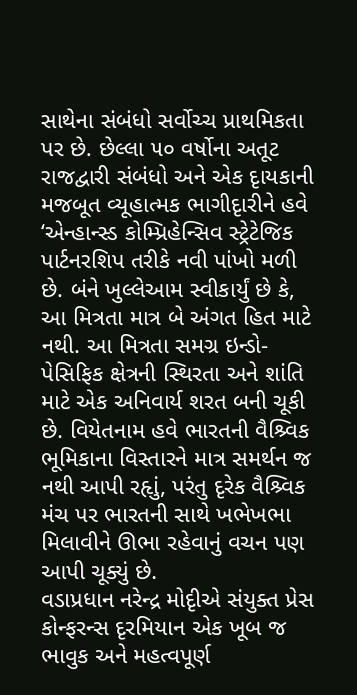સાથેના સંબંધો સર્વોચ્ચ પ્રાથમિકતા પર છે. છેલ્લા ૫૦ વર્ષોના અતૂટ રાજદ્વારી સંબંધો અને એક દૃાયકાની મજબૂત વ્યૂહાત્મક ભાગીદૃારીને હવે ‘એન્હાન્સ્ડ કોમ્પ્રિહેન્સિવ સ્ટ્રેટેજિક પાર્ટનરશિપ તરીકે નવી પાંખો મળી છે. બંને ખુલ્લેઆમ સ્વીકાર્યું છે કે, આ મિત્રતા માત્ર બે અંગત હિત માટે નથી. આ મિત્રતા સમગ્ર ઇન્ડો-પેસિફિક ક્ષેત્રની સ્થિરતા અને શાંતિ માટે એક અનિવાર્ય શરત બની ચૂકી છે. વિયેતનામ હવે ભારતની વૈશ્ર્વિક ભૂમિકાના વિસ્તારને માત્ર સમર્થન જ નથી આપી રહૃાું, પરંતુ દૃરેક વૈશ્ર્વિક મંચ પર ભારતની સાથે ખભેખભા મિલાવીને ઊભા રહેવાનું વચન પણ આપી ચૂક્યું છે.
વડાપ્રધાન નરેન્દ્ર મોદૃીએ સંયુક્ત પ્રેસ કોન્ફરન્સ દૃરમિયાન એક ખૂબ જ ભાવુક અને મહત્વપૂર્ણ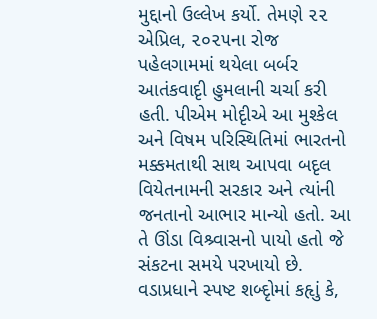મુદ્દાનો ઉલ્લેખ કર્યો. તેમણે ૨૨ એપ્રિલ, ૨૦૨૫ના રોજ પહેલગામમાં થયેલા બર્બર આતંકવાદૃી હુમલાની ચર્ચા કરી હતી. પીએમ મોદૃીએ આ મુશ્કેલ અને વિષમ પરિસ્થિતિમાં ભારતનો મક્કમતાથી સાથ આપવા બદૃલ વિયેતનામની સરકાર અને ત્યાંની જનતાનો આભાર માન્યો હતો. આ તે ઊંડા વિશ્ર્વાસનો પાયો હતો જે સંકટના સમયે પરખાયો છે.
વડાપ્રધાને સ્પષ્ટ શબ્દૃોમાં કહૃાું કે,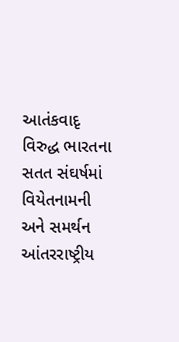આતંકવાદૃ વિરુદ્ધ ભારતના સતત સંઘર્ષમાં વિયેતનામની અને સમર્થન આંતરરાષ્ટ્રીય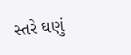સ્તરે ઘણું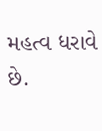મહત્વ ધરાવે છે.